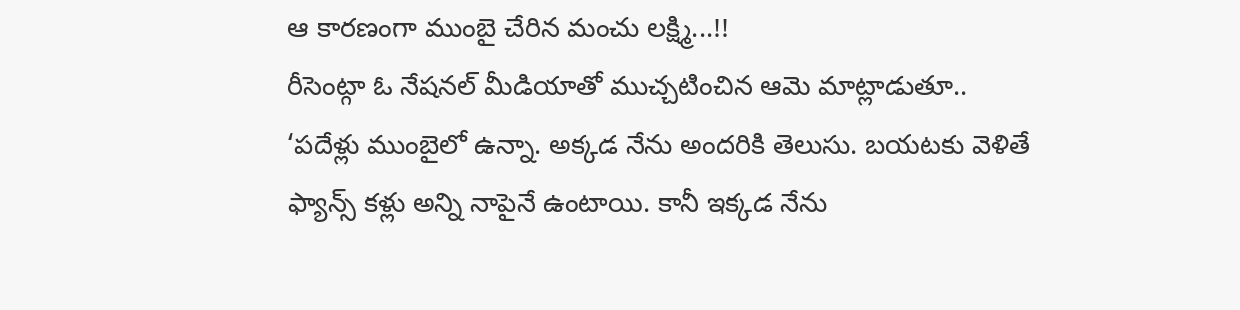ఆ కారణంగా ముంబై చేరిన మంచు లక్ష్మి...!!
రీసెంట్గా ఓ నేషనల్ మీడియాతో ముచ్చటించిన ఆమె మాట్లాడుతూ.. ‘పదేళ్లు ముంబైలో ఉన్నా. అక్కడ నేను అందరికి తెలుసు. బయటకు వెళితే ఫ్యాన్స్ కళ్లు అన్ని నాపైనే ఉంటాయి. కానీ ఇక్కడ నేను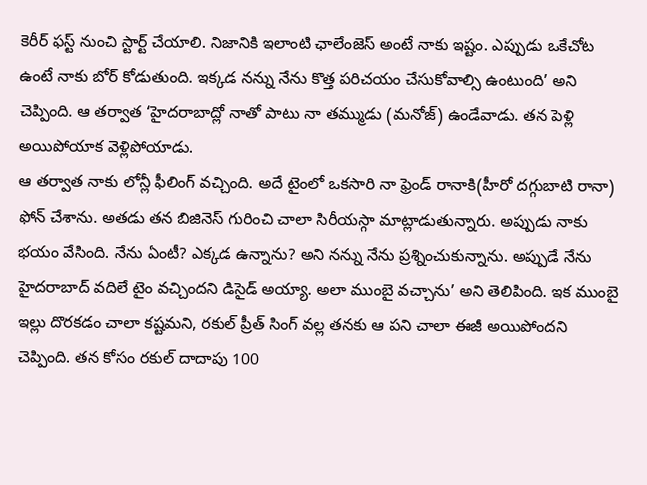కెరీర్ ఫస్ట్ నుంచి స్టార్ట్ చేయాలి. నిజానికి ఇలాంటి ఛాలేంజెస్ అంటే నాకు ఇష్టం. ఎప్పుడు ఒకేచోట ఉంటే నాకు బోర్ కోడుతుంది. ఇక్కడ నన్ను నేను కొత్త పరిచయం చేసుకోవాల్సి ఉంటుంది’ అని చెప్పింది. ఆ తర్వాత ‘హైదరాబాద్లో నాతో పాటు నా తమ్ముడు (మనోజ్) ఉండేవాడు. తన పెళ్లి అయిపోయాక వెళ్లిపోయాడు.
ఆ తర్వాత నాకు లోన్లీ ఫీలింగ్ వచ్చింది. అదే టైంలో ఒకసారి నా ఫ్రెండ్ రానాకి(హీరో దగ్గుబాటి రానా) ఫోన్ చేశాను. అతడు తన బిజినెస్ గురించి చాలా సిరీయస్గా మాట్లాడుతున్నారు. అప్పుడు నాకు భయం వేసింది. నేను ఏంటీ? ఎక్కడ ఉన్నాను? అని నన్ను నేను ప్రశ్నించుకున్నాను. అప్పుడే నేను హైదరాబాద్ వదిలే టైం వచ్చిందని డిసైడ్ అయ్యా. అలా ముంబై వచ్చాను’ అని తెలిపింది. ఇక ముంబై ఇల్లు దొరకడం చాలా కష్టమని, రకుల్ ప్రీత్ సింగ్ వల్ల తనకు ఆ పని చాలా ఈజీ అయిపోందని చెప్పింది. తన కోసం రకుల్ దాదాపు 100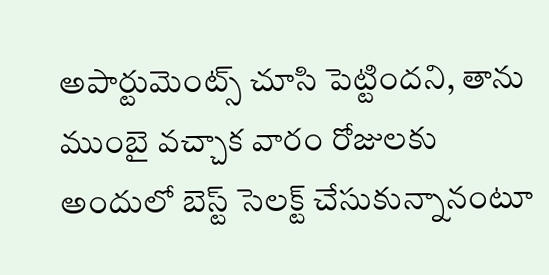అపార్టుమెంట్స్ చూసి పెట్టిందని, తాను ముంబై వచ్చాక వారం రోజులకు అందులో బెస్ట్ సెలక్ట్ చేసుకున్నానంటూ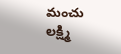మంచు లక్ష్మి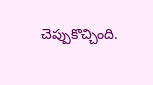చెప్పుకొచ్చింది.